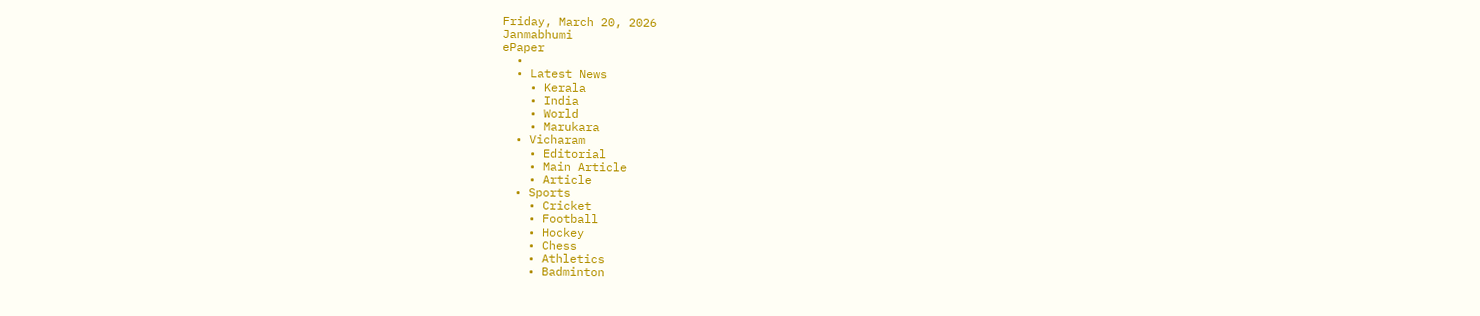Friday, March 20, 2026
Janmabhumi
ePaper
  •
  • Latest News
    • Kerala
    • India
    • World
    • Marukara
  • Vicharam
    • Editorial
    • Main Article
    • Article
  • Sports
    • Cricket
    • Football
    • Hockey
    • Chess
    • Athletics
    • Badminton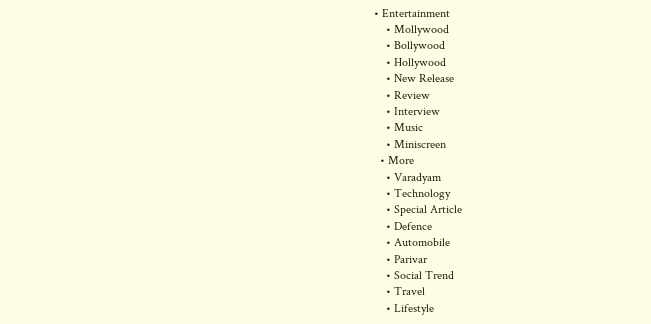• Entertainment
    • Mollywood
    • Bollywood
    • Hollywood
    • New Release
    • Review
    • Interview
    • Music
    • Miniscreen
  • More
    • Varadyam
    • Technology
    • Special Article
    • Defence
    • Automobile
    • Parivar
    • Social Trend
    • Travel
    • Lifestyle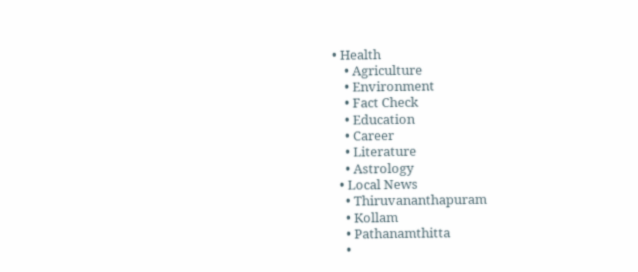• Health
    • Agriculture
    • Environment
    • Fact Check
    • Education
    • Career
    • Literature
    • Astrology
  • Local News
    • Thiruvananthapuram
    • Kollam
    • Pathanamthitta
    •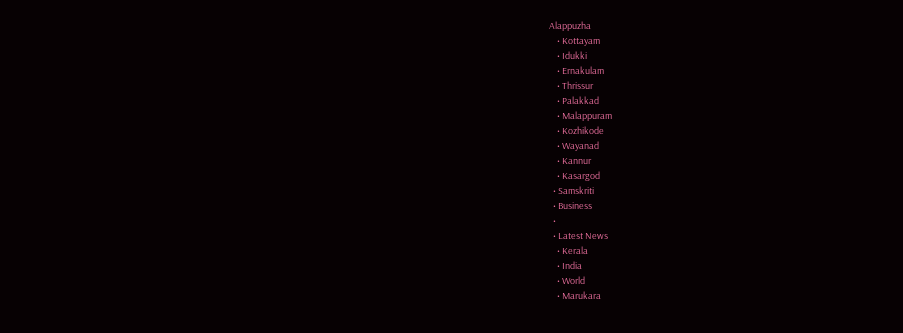Alappuzha
    • Kottayam
    • Idukki
    • Ernakulam
    • Thrissur
    • Palakkad
    • Malappuram
    • Kozhikode
    • Wayanad
    • Kannur
    • Kasargod
  • Samskriti
  • Business
  •
  • Latest News
    • Kerala
    • India
    • World
    • Marukara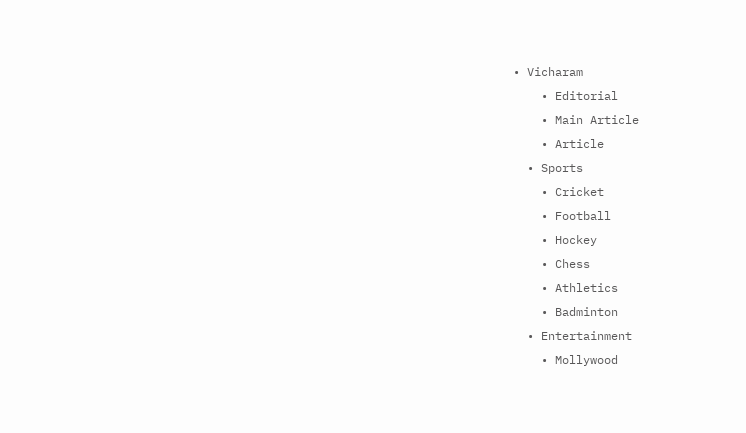• Vicharam
    • Editorial
    • Main Article
    • Article
  • Sports
    • Cricket
    • Football
    • Hockey
    • Chess
    • Athletics
    • Badminton
  • Entertainment
    • Mollywood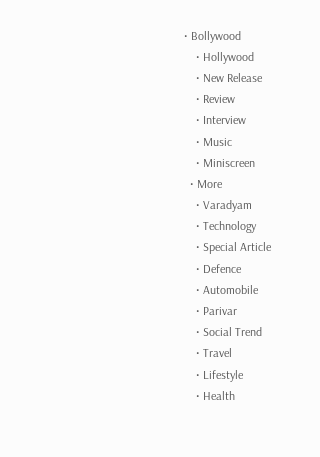• Bollywood
    • Hollywood
    • New Release
    • Review
    • Interview
    • Music
    • Miniscreen
  • More
    • Varadyam
    • Technology
    • Special Article
    • Defence
    • Automobile
    • Parivar
    • Social Trend
    • Travel
    • Lifestyle
    • Health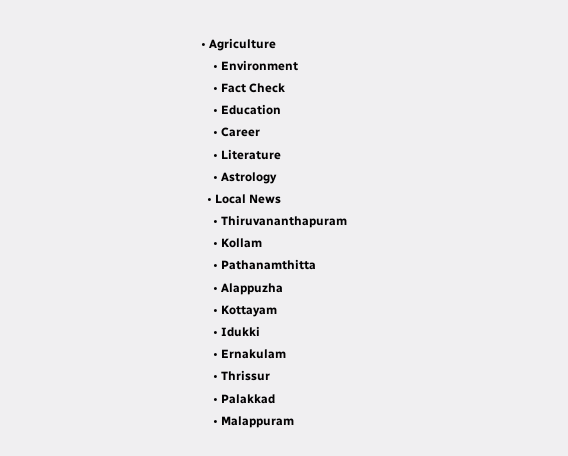• Agriculture
    • Environment
    • Fact Check
    • Education
    • Career
    • Literature
    • Astrology
  • Local News
    • Thiruvananthapuram
    • Kollam
    • Pathanamthitta
    • Alappuzha
    • Kottayam
    • Idukki
    • Ernakulam
    • Thrissur
    • Palakkad
    • Malappuram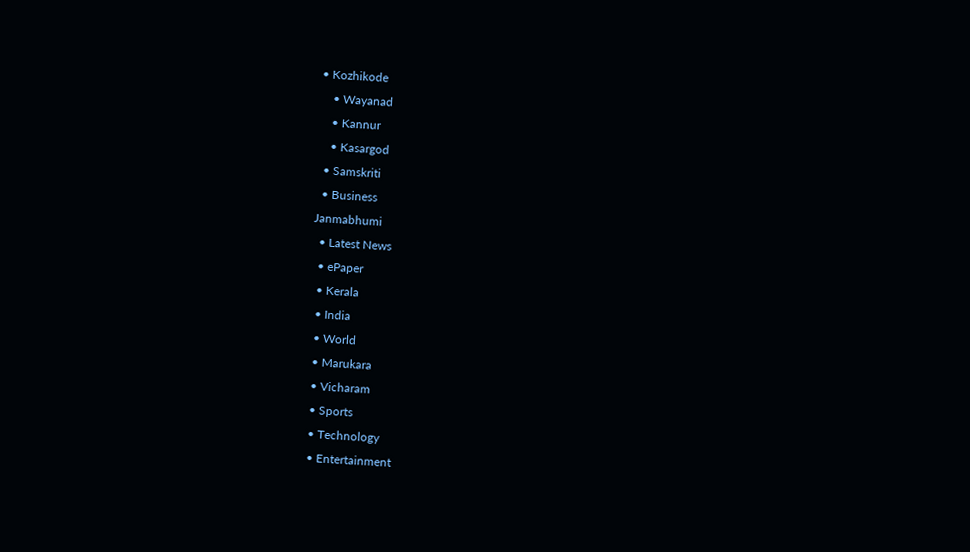• Kozhikode
    • Wayanad
    • Kannur
    • Kasargod
  • Samskriti
  • Business
Janmabhumi
  • Latest News
  • ePaper
  • Kerala
  • India
  • World
  • Marukara
  • Vicharam
  • Sports
  • Technology
  • Entertainment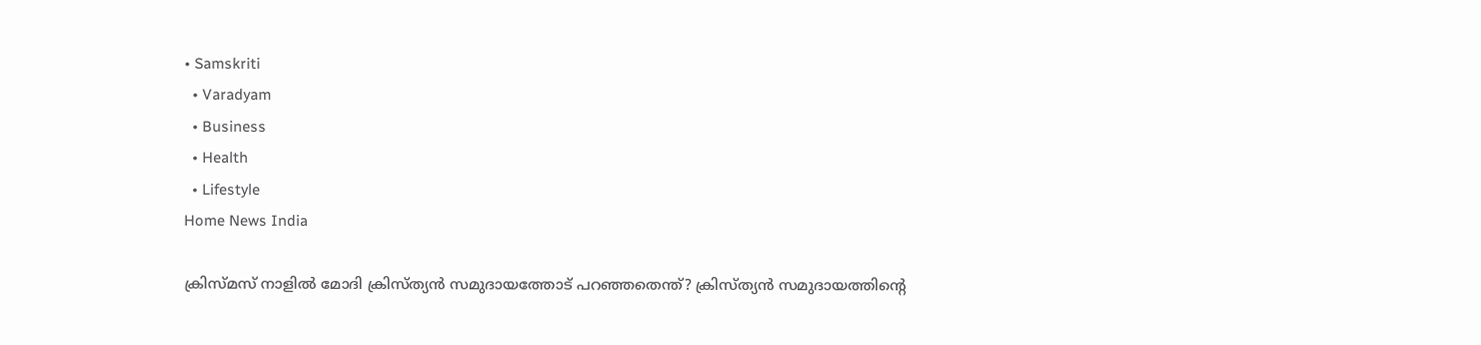• Samskriti
  • Varadyam
  • Business
  • Health
  • Lifestyle
Home News India

ക്രിസ്മസ് നാളില്‍ മോദി ക്രിസ്ത്യന്‍ സമുദായത്തോട് പറഞ്ഞതെന്ത്? ക്രിസ്ത്യന്‍ സമുദായത്തിന്റെ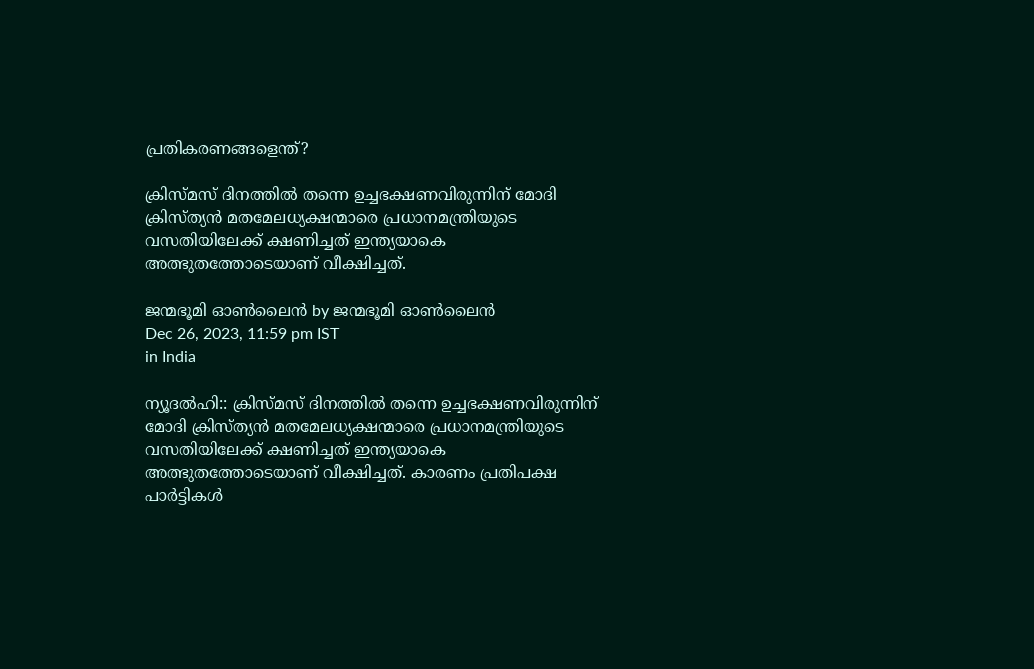പ്രതികരണങ്ങളെന്ത്?

ക്രിസ്മസ് ദിനത്തില്‍ തന്നെ ഉച്ചഭക്ഷണവിരുന്നിന് മോദി ക്രിസ്ത്യന്‍ മതമേലധ്യക്ഷന്മാരെ പ്രധാനമന്ത്രിയുടെ വസതിയിലേക്ക് ക്ഷണിച്ചത് ഇന്ത്യയാകെ അത്ഭുതത്തോടെയാണ് വീക്ഷിച്ചത്.

ജന്മഭൂമി ഓണ്‍ലൈന്‍ by ജന്മഭൂമി ഓണ്‍ലൈന്‍
Dec 26, 2023, 11:59 pm IST
in India

ന്യൂദല്‍ഹി:: ക്രിസ്മസ് ദിനത്തില്‍ തന്നെ ഉച്ചഭക്ഷണവിരുന്നിന് മോദി ക്രിസ്ത്യന്‍ മതമേലധ്യക്ഷന്മാരെ പ്രധാനമന്ത്രിയുടെ വസതിയിലേക്ക് ക്ഷണിച്ചത് ഇന്ത്യയാകെ അത്ഭുതത്തോടെയാണ് വീക്ഷിച്ചത്. കാരണം പ്രതിപക്ഷ പാര്‍ട്ടികള്‍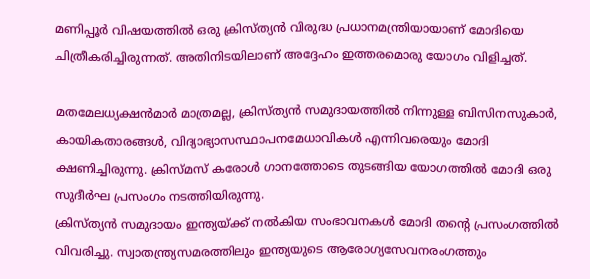മണിപ്പൂര്‍ വിഷയത്തില്‍ ഒരു ക്രിസ്ത്യന്‍ വിരുദ്ധ പ്രധാനമന്ത്രിയായാണ് മോദിയെ ചിത്രീകരിച്ചിരുന്നത്. അതിനിടയിലാണ് അദ്ദേഹം ഇത്തരമൊരു യോഗം വിളിച്ചത്.

മതമേലധ്യക്ഷന്‍മാര്‍ മാത്രമല്ല, ക്രിസ്ത്യന്‍ സമുദായത്തില്‍ നിന്നുള്ള ബിസിനസുകാര്‍, കായികതാരങ്ങള്‍, വിദ്യാഭ്യാസസ്ഥാപനമേധാവികള്‍ എന്നിവരെയും മോദി ക്ഷണിച്ചിരുന്നു. ക്രിസ്മസ് കരോള്‍ ഗാനത്തോടെ തുടങ്ങിയ യോഗത്തില്‍ മോദി ഒരു സുദീര്‍ഘ പ്രസംഗം നടത്തിയിരുന്നു.
ക്രിസ്ത്യന്‍ സമുദായം ഇന്ത്യയ്‌ക്ക് നല്‍കിയ സംഭാവനകള്‍ മോദി തന്റെ പ്രസംഗത്തില്‍ വിവരിച്ചു. സ്വാതന്ത്ര്യസമരത്തിലും ഇന്ത്യയുടെ ആരോഗ്യസേവനരംഗത്തും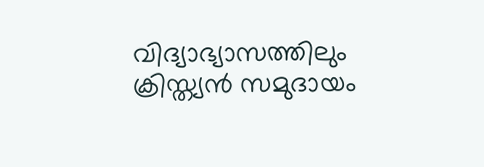വിദ്യാഭ്യാസത്തിലും ക്രിസ്ത്യന്‍ സമുദായം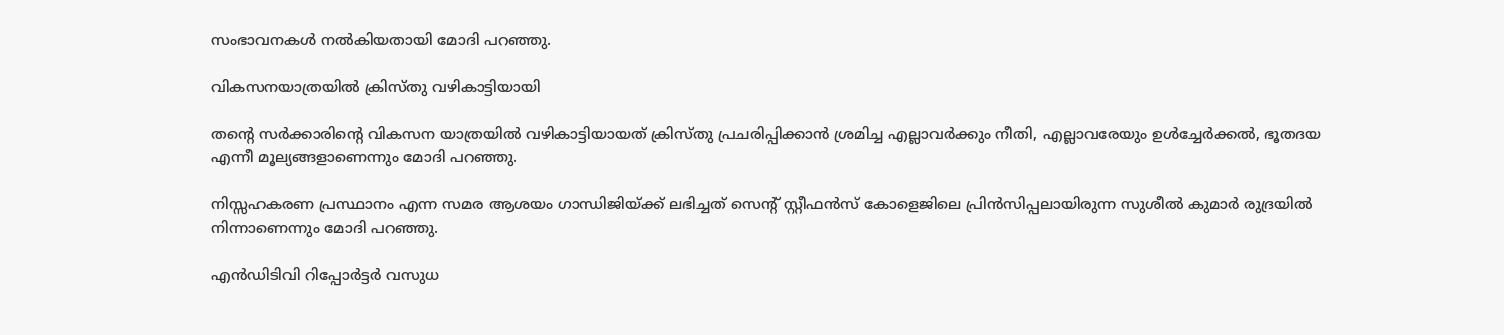സംഭാവനകള്‍ നല്‍കിയതായി മോദി പറഞ്ഞു.

വികസനയാത്രയില്‍ ക്രിസ്തു വഴികാട്ടിയായി

തന്റെ സര്‍ക്കാരിന്റെ വികസന യാത്രയില്‍ വഴികാട്ടിയായത് ക്രിസ്തു പ്രചരിപ്പിക്കാന്‍ ശ്രമിച്ച എല്ലാവര്‍ക്കും നീതി, എല്ലാവരേയും ഉള്‍ച്ചേര്‍ക്കല്‍, ഭൂതദയ എന്നീ മൂല്യങ്ങളാണെന്നും മോദി പറഞ്ഞു.

നിസ്സഹകരണ പ്രസ്ഥാനം എന്ന സമര ആശയം ഗാന്ധിജിയ്‌ക്ക് ലഭിച്ചത് സെന്‍റ് സ്റ്റീഫന്‍സ് കോളെജിലെ പ്രിന്‍സിപ്പലായിരുന്ന സുശീല്‍ കുമാര്‍ രുദ്രയില്‍ നിന്നാണെന്നും മോദി പറഞ്ഞു.

എന്‍ഡിടിവി റിപ്പോര്‍ട്ടര്‍ വസുധ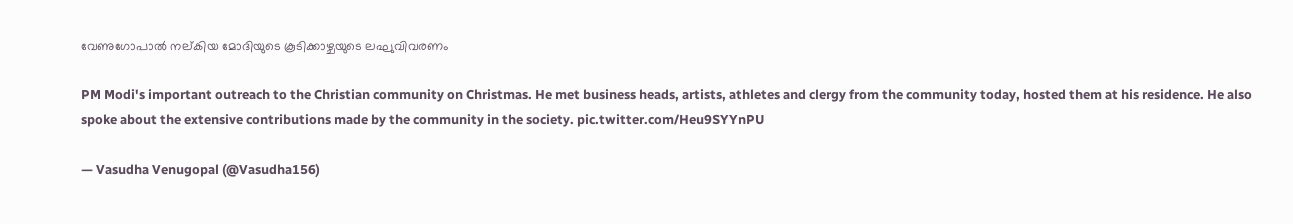വേണുഗോപാല്‍ നല‍്കിയ മോദിയുടെ കൂടിക്കാഴ്ചയുടെ ലഘുവിവരണം

PM Modi's important outreach to the Christian community on Christmas. He met business heads, artists, athletes and clergy from the community today, hosted them at his residence. He also spoke about the extensive contributions made by the community in the society. pic.twitter.com/Heu9SYYnPU

— Vasudha Venugopal (@Vasudha156)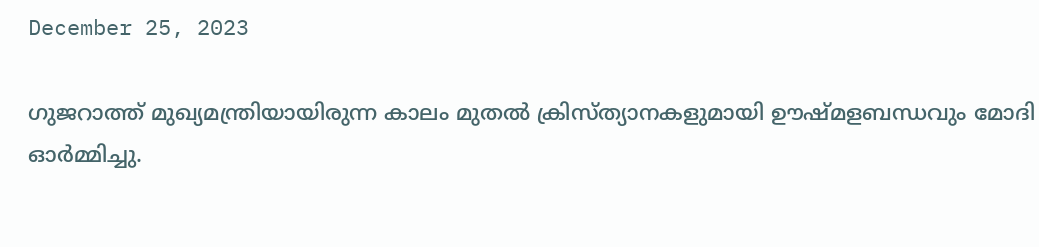December 25, 2023

ഗുജറാത്ത് മുഖ്യമന്ത്രിയായിരുന്ന കാലം മുതല്‍ ക്രിസ്ത്യാനകളുമായി ഊഷ്മളബന്ധവും മോദി ഓര്‍മ്മിച്ചു.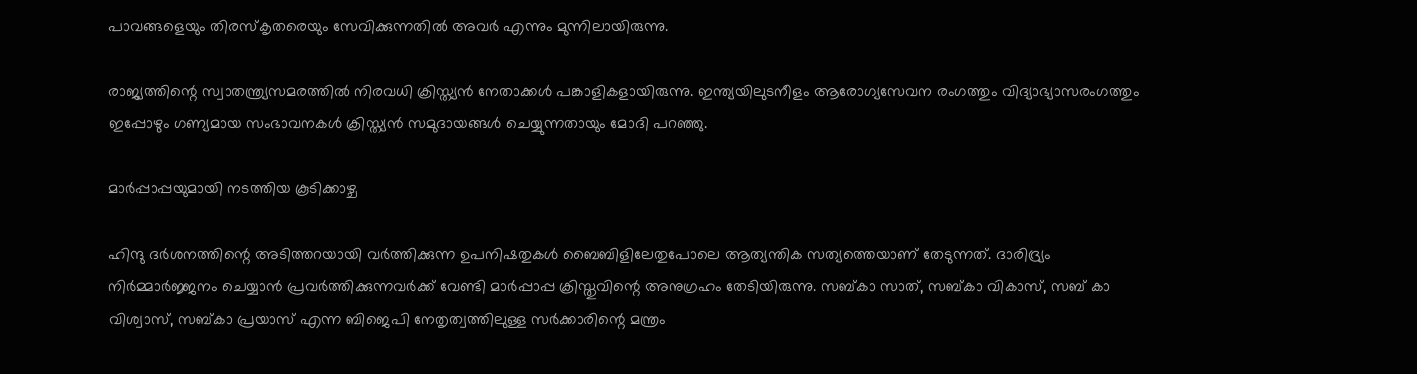പാവങ്ങളെയും തിരസ്കൃതരെയും സേവിക്കുന്നതില്‍ അവര്‍ എന്നും മുന്നിലായിരുന്നു.

രാജ്യത്തിന്റെ സ്വാതന്ത്ര്യസമരത്തില്‍ നിരവധി ക്രിസ്ത്യന്‍ നേതാക്കള്‍ പങ്കാളികളായിരുന്നു. ഇന്ത്യയിലുടനീളം ആരോഗ്യസേവന രംഗത്തും വിദ്യാഭ്യാസരംഗത്തും ഇപ്പോഴും ഗണ്യമായ സംഭാവനകള്‍ ക്രിസ്ത്യന്‍ സമുദായങ്ങള്‍ ചെയ്യുന്നതായും മോദി പറഞ്ഞു.

മാര്‍പ്പാപ്പയുമായി നടത്തിയ കൂടിക്കാഴ്ച

ഹിന്ദു ദര്‍ശനത്തിന്റെ അടിത്തറയായി വര്‍ത്തിക്കുന്ന ഉപനിഷതുകള്‍ ബൈബിളിലേതുപോലെ ആത്യന്തിക സത്യത്തെയാണ് തേടുന്നത്. ദാരിദ്ര്യം നിര്‍മ്മാര്‍ജ്ജനം ചെയ്യാന്‍ പ്രവര്‍ത്തിക്കുന്നവര്‍ക്ക് വേണ്ടി മാര്‍പ്പാപ്പ ക്രിസ്തുവിന്റെ അനുഗ്രഹം തേടിയിരുന്നു. സബ്കാ സാത്, സബ്കാ വികാസ്, സബ് കാ വിശ്വാസ്, സബ്കാ പ്രയാസ് എന്ന ബിജെപി നേതൃത്വത്തിലുള്ള സര്‍ക്കാരിന്റെ മന്ത്രം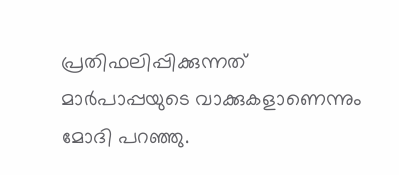പ്രതിഫലിപ്പിക്കുന്നത് മാര്‍പാപ്പയുടെ വാക്കുകളാണെന്നും മോദി പറഞ്ഞു.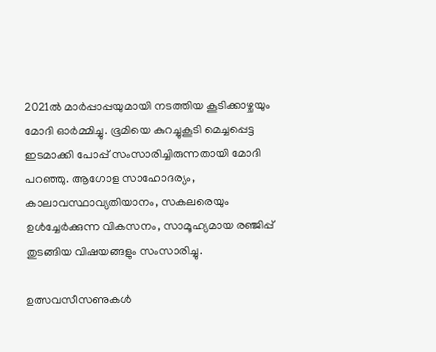2021ല്‍ മാര്‍പ്പാപ്പയുമായി നടത്തിയ കൂടിക്കാഴ്ചയും മോദി ഓര്‍മ്മിച്ചു. ഭൂമിയെ കുറച്ചുകൂടി മെച്ചപ്പെട്ട ഇടമാക്കി പോപ്പ് സംസാരിച്ചിരുന്നതായി മോദി പറഞ്ഞു. ആഗോള സാഹോദര്യം, കാലാവസ്ഥാവ്യതിയാനം, സകലരെയും ഉള്‍ച്ചേര്‍ക്കുന്ന വികസനം, സാമൂഹ്യമായ രഞ്ജിപ്പ് തുടങ്ങിയ വിഷയങ്ങളും സംസാരിച്ചു.

ഉത്സവസീസണുകള്‍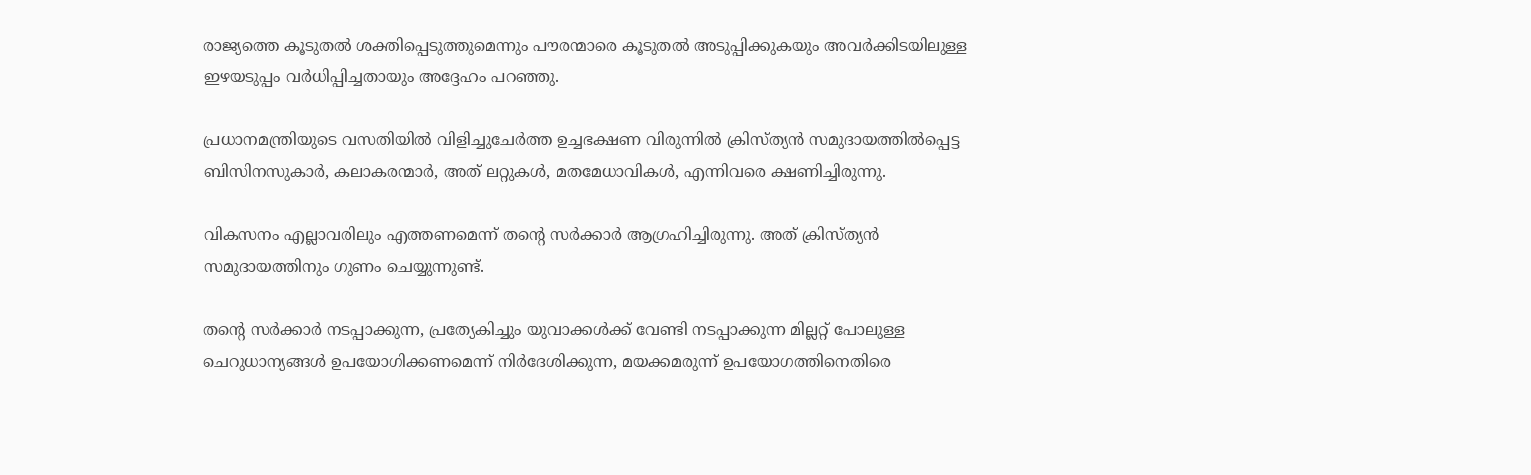രാജ്യത്തെ കൂടുതല്‍ ശക്തിപ്പെടുത്തുമെന്നും പൗരന്മാരെ കൂടുതല്‍ അടുപ്പിക്കുകയും അവര്‍ക്കിടയിലുള്ള ഇഴയടുപ്പം വര്‍ധിപ്പിച്ചതായും അദ്ദേഹം പറഞ്ഞു.

പ്രധാനമന്ത്രിയുടെ വസതിയില്‍ വിളിച്ചുചേര്‍ത്ത ഉച്ചഭക്ഷണ വിരുന്നില്‍ ക്രിസ്ത്യന്‍ സമുദായത്തില്‍പ്പെട്ട ബിസിനസുകാര്‍, കലാകരന്മാര്‍, അത് ലറ്റുകള്‍, മതമേധാവികള്‍, എന്നിവരെ ക്ഷണിച്ചിരുന്നു.

വികസനം എല്ലാവരിലും എത്തണമെന്ന് തന്റെ സര്‍ക്കാര്‍ ആഗ്രഹിച്ചിരുന്നു. അത് ക്രിസ്ത്യന്‍ സമുദായത്തിനും ഗുണം ചെയ്യുന്നുണ്ട്.

തന്റെ സര്‍ക്കാര്‍ നടപ്പാക്കുന്ന, പ്രത്യേകിച്ചും യുവാക്കള്‍ക്ക് വേണ്ടി നടപ്പാക്കുന്ന മില്ലറ്റ് പോലുള്ള ചെറുധാന്യങ്ങള്‍ ഉപയോഗിക്കണമെന്ന് നിര്‍ദേശിക്കുന്ന, മയക്കമരുന്ന് ഉപയോഗത്തിനെതിരെ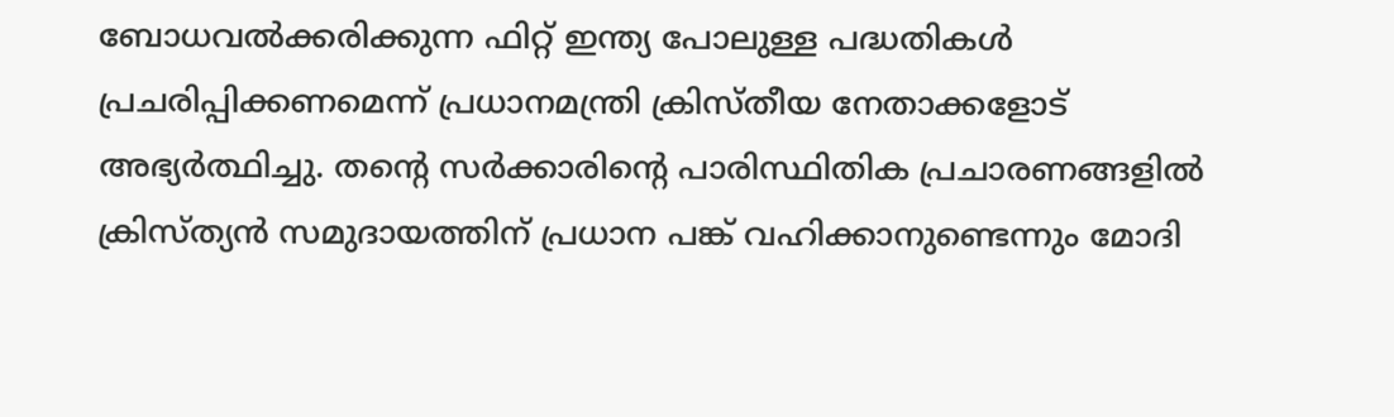ബോധവല്‍ക്കരിക്കുന്ന ഫിറ്റ് ഇന്ത്യ പോലുള്ള പദ്ധതികള്‍ പ്രചരിപ്പിക്കണമെന്ന് പ്രധാനമന്ത്രി ക്രിസ്തീയ നേതാക്കളോട് അഭ്യര്‍ത്ഥിച്ചു. തന്റെ സര്‍ക്കാരിന്റെ പാരിസ്ഥിതിക പ്രചാരണങ്ങളില്‍ ക്രിസ്ത്യന്‍ സമുദായത്തിന് പ്രധാന പങ്ക് വഹിക്കാനുണ്ടെന്നും മോദി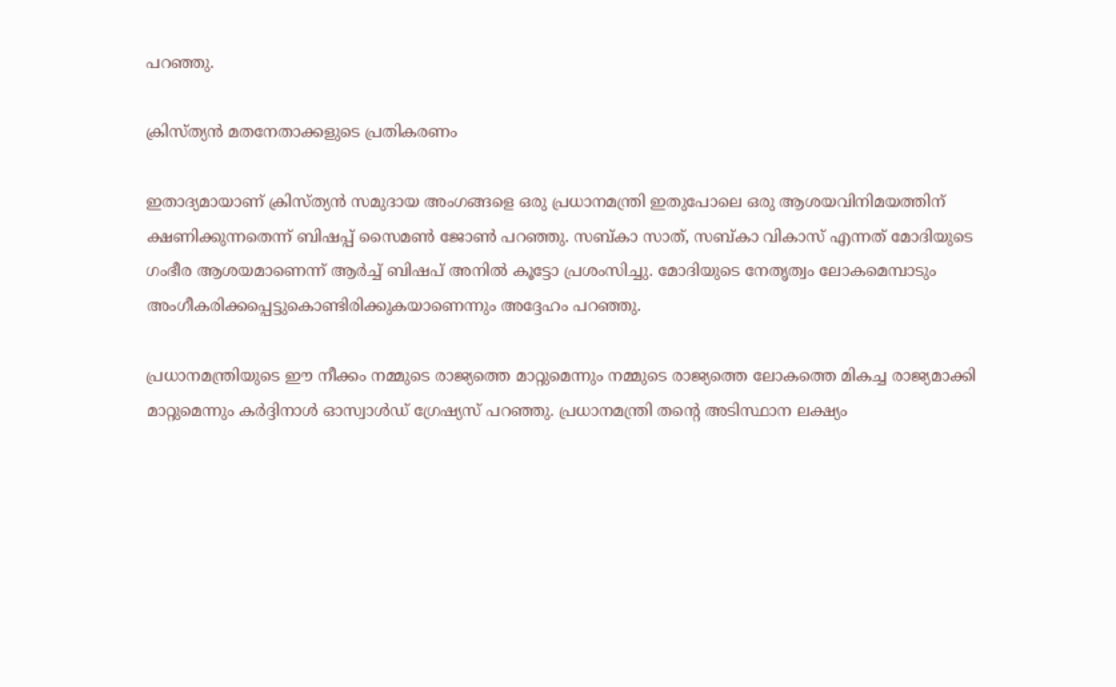പറഞ്ഞു.

ക്രിസ്ത്യന്‍ മതനേതാക്കളുടെ പ്രതികരണം

ഇതാദ്യമായാണ് ക്രിസ്ത്യന്‍ സമുദായ അംഗങ്ങളെ ഒരു പ്രധാനമന്ത്രി ഇതുപോലെ ഒരു ആശയവിനിമയത്തിന് ക്ഷണിക്കുന്നതെന്ന് ബിഷപ്പ് സൈമണ്‍ ജോണ്‍ പറഞ്ഞു. സബ്കാ സാത്, സബ്കാ വികാസ് എന്നത് മോദിയുടെ ഗംഭീര ആശയമാണെന്ന് ആര്‍ച്ച് ബിഷപ് അനില്‍ കൂട്ടോ പ്രശംസിച്ചു. മോദിയുടെ നേതൃത്വം ലോകമെമ്പാടും അംഗീകരിക്കപ്പെട്ടുകൊണ്ടിരിക്കുകയാണെന്നും അദ്ദേഹം പറഞ്ഞു.

പ്രധാനമന്ത്രിയുടെ ഈ നീക്കം നമ്മുടെ രാജ്യത്തെ മാറ്റുമെന്നും നമ്മുടെ രാജ്യത്തെ ലോകത്തെ മികച്ച രാജ്യമാക്കി മാറ്റുമെന്നും കര്‍ദ്ദിനാള്‍ ഓസ്വാള്‍ഡ് ഗ്രേഷ്യസ് പറഞ്ഞു. പ്രധാനമന്ത്രി തന്റെ അടിസ്ഥാന ലക്ഷ്യം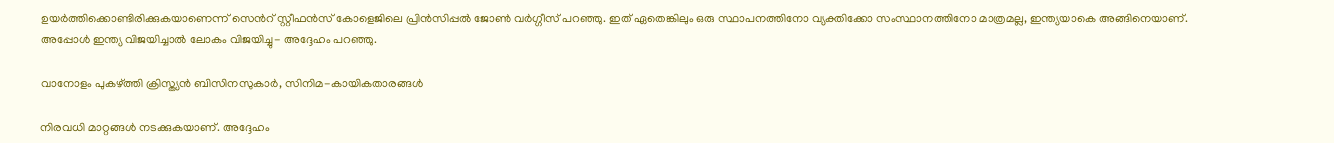ഉയര്‍ത്തിക്കൊണ്ടിരിക്കുകയാണെന്ന് സെ‍ന്‍റ് സ്റ്റീഫന്‍സ് കോളെജിലെ പ്രിന്‍സിപ്പല്‍ ജോണ്‍ വര്‍ഗ്ഗീസ് പറഞ്ഞു. ഇത് ഏതെങ്കിലും ഒരു സ്ഥാപനത്തിനോ വ്യക്തിക്കോ സംസ്ഥാനത്തിനോ മാത്രമല്ല, ഇന്ത്യയാകെ അങ്ങിനെയാണ്. അപ്പോള്‍ ഇന്ത്യ വിജയിച്ചാല്‍ ലോകം വിജയിച്ചു- അദ്ദേഹം പറഞ്ഞു.

വാനോളം പുകഴ്‌ത്തി ക്രിസ്ത്യന്‍ ബിസിനസുകാര്‍, സിനിമ-കായികതാരങ്ങള്‍

നിരവധി മാറ്റങ്ങള്‍ നടക്കുകയാണ്. അദ്ദേഹം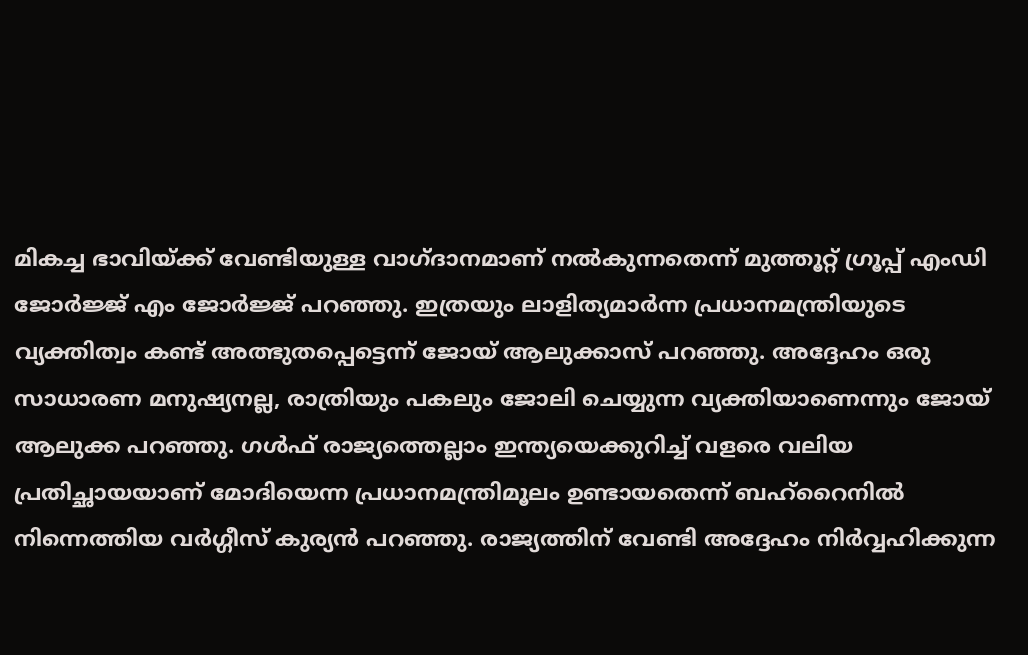മികച്ച ഭാവിയ്‌ക്ക് വേണ്ടിയുള്ള വാഗ്ദാനമാണ് നല്‍കുന്നതെന്ന് മുത്തൂറ്റ് ഗ്രൂപ്പ് എംഡി ജോര്‍ജ്ജ് എം ജോര്‍ജ്ജ് പറഞ്ഞു. ഇത്രയും ലാളിത്യമാര്‍ന്ന പ്രധാനമന്ത്രിയുടെ വ്യക്തിത്വം കണ്ട് അത്ഭുതപ്പെട്ടെന്ന് ജോയ് ആലുക്കാസ് പറഞ്ഞു. അദ്ദേഹം ഒരു സാധാരണ മനുഷ്യനല്ല, രാത്രിയും പകലും ജോലി ചെയ്യുന്ന വ്യക്തിയാണെന്നും ജോയ് ആലുക്ക പറഞ്ഞു. ഗള്‍ഫ് രാജ്യത്തെല്ലാം ഇന്ത്യയെക്കുറിച്ച് വളരെ വലിയ പ്രതിച്ഛായയാണ് മോദിയെന്ന പ്രധാനമന്ത്രിമൂലം ഉണ്ടായതെന്ന് ബഹ്റൈനില്‍ നിന്നെത്തിയ വര്‍ഗ്ഗീസ് കുര്യന്‍ പറഞ്ഞു. രാജ്യത്തിന് വേണ്ടി അദ്ദേഹം നിര്‍വ്വഹിക്കുന്ന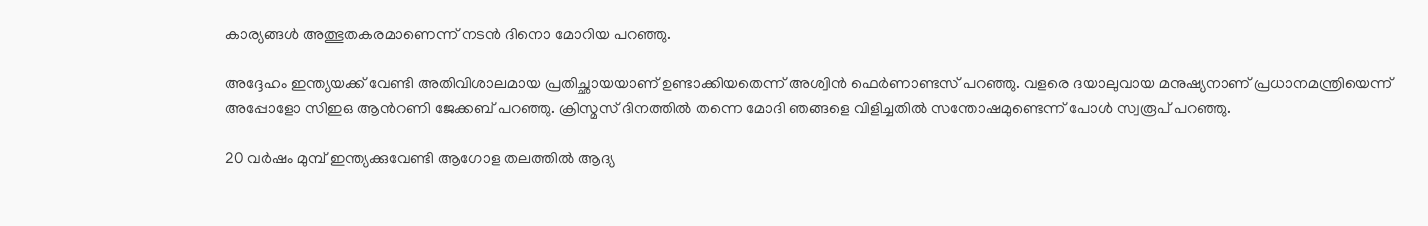കാര്യങ്ങള്‍ അത്ഭുതകരമാണെന്ന് നടന്‍ ദിനൊ മോറിയ പറഞ്ഞു.

അദ്ദേഹം ഇന്ത്യയക്ക് വേണ്ടി അതിവിശാലമായ പ്രതിച്ഛായയാണ് ഉണ്ടാക്കിയതെന്ന് അശ്വിന്‍ ഫെര്‍ണാണ്ടസ് പറഞ്ഞു. വളരെ ദയാലുവായ മനുഷ്യനാണ് പ്രധാനമന്ത്രിയെന്ന് അപ്പോളോ സിഇഒ ആന്‍റണി ജേക്കബ് പറഞ്ഞു. ക്രിസ്മസ് ദിനത്തില്‍ തന്നെ മോദി ഞങ്ങളെ വിളിച്ചതില്‍ സന്തോഷമുണ്ടെന്ന് പോള്‍ സ്വരൂപ് പറഞ്ഞു.

20 വര്‍ഷം മുമ്പ് ഇന്ത്യക്കുവേണ്ടി ആഗോള തലത്തില്‍ ആദ്യ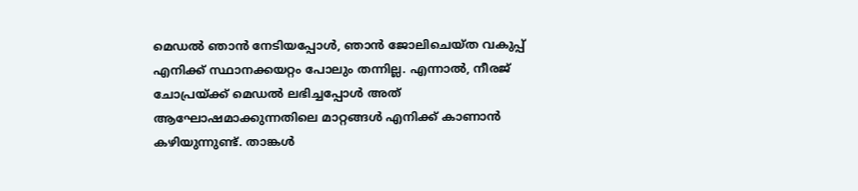മെഡല്‍ ഞാന്‍ നേടിയപ്പോള്‍, ഞാന്‍ ജോലിചെയ്ത വകുപ്പ് എനിക്ക് സ്ഥാനക്കയറ്റം പോലും തന്നില്ല. എന്നാല്‍, നീരജ് ചോപ്രയ്‌ക്ക് മെഡല്‍ ലഭിച്ചപ്പോള്‍ അത് ആഘോഷമാക്കുന്നതിലെ മാറ്റങ്ങള്‍ എനിക്ക് കാണാന്‍ കഴിയുന്നുണ്ട്. താങ്കള്‍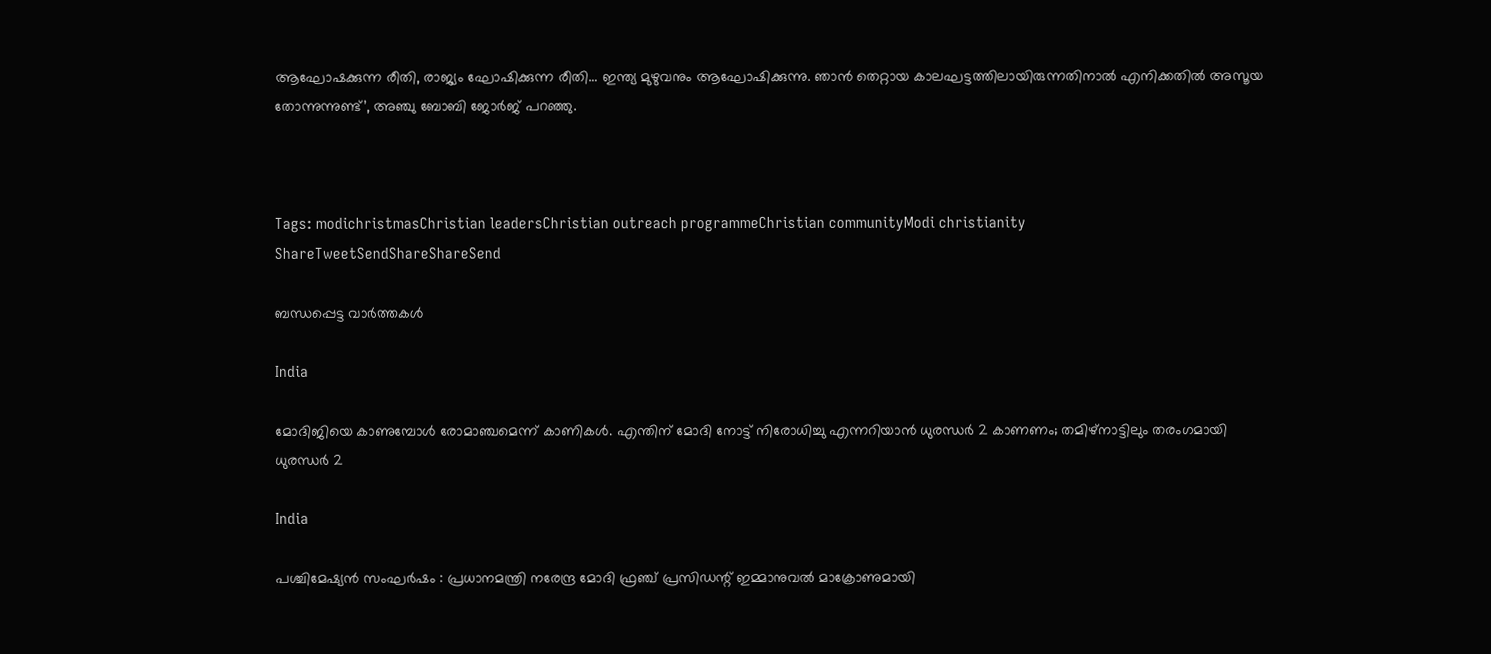ആഘോഷക്കുന്ന രീതി, രാജ്യം ഘോഷിക്കുന്ന രീതി… ഇന്ത്യ മുഴുവനും ആഘോഷിക്കുന്നു. ഞാന്‍ തെറ്റായ കാലഘട്ടത്തിലായിരുന്നതിനാല്‍ എനിക്കതില്‍ അസൂയ തോന്നുന്നുണ്ട്’, അഞ്ചു ബോബി ജോര്‍ജ് പറഞ്ഞു.



Tags: modichristmasChristian leadersChristian outreach programmeChristian communityModi christianity
ShareTweetSendShareShareSend

ബന്ധപ്പെട്ട വാര്‍ത്തകള്‍

India

മോദിജിയെ കാണുമ്പോള്‍ രോമാഞ്ചമെന്ന് കാണികള്‍. എന്തിന് മോദി നോട്ട് നിരോധിച്ചു എന്നറിയാന്‍ ധുരന്ധര്‍ 2 കാണണം; തമിഴ്നാട്ടിലും തരംഗമായി ധുരന്ധര്‍ 2

India

പശ്ചിമേഷ്യൻ സംഘർഷം : പ്രധാനമന്ത്രി നരേന്ദ്ര മോദി ഫ്രഞ്ച് പ്രസിഡന്റ് ഇമ്മാനുവൽ മാക്രോണുമായി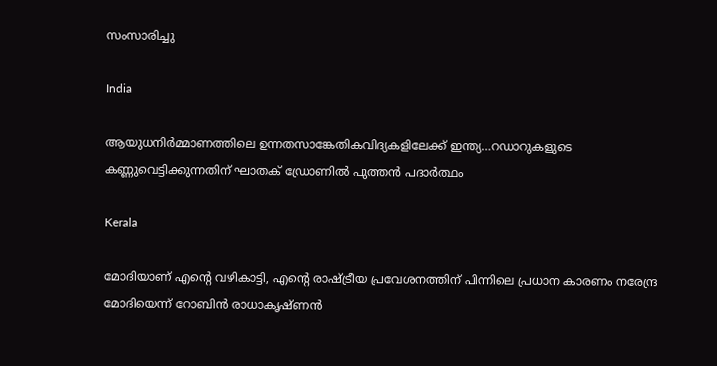സംസാരിച്ചു

India

ആയുധനിര്‍മ്മാണത്തിലെ ഉന്നതസാങ്കേതികവിദ്യകളിലേക്ക് ഇന്ത്യ…റഡാറുകളുടെ കണ്ണുവെട്ടിക്കുന്നതിന് ഘാതക് ഡ്രോണില്‍ പുത്തന്‍ പദാര്‍ത്ഥം

Kerala

മോദിയാണ് എന്റെ വഴികാട്ടി, എന്റെ രാഷ്‌ട്രീയ പ്രവേശനത്തിന് പിന്നിലെ പ്രധാന കാരണം നരേന്ദ്ര മോദിയെന്ന് റോബിൻ രാധാകൃഷ്ണന്‍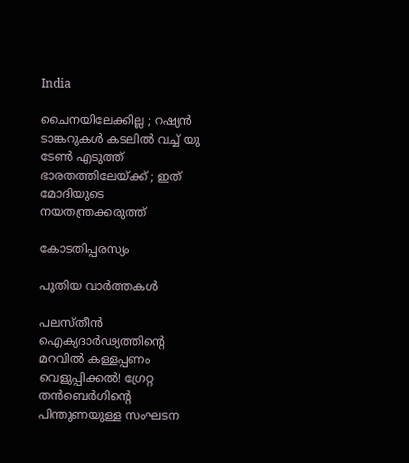India

ചൈനയിലേക്കില്ല ; റഷ്യൻ ടാങ്കറുകൾ കടലിൽ വച്ച് യു ടേൺ എടുത്ത് ഭാരതത്തിലേയ്‌ക്ക് ; ഇത് മോദിയുടെ നയതന്ത്രക്കരുത്ത്

കോടതിപ്പരസ്യം

പുതിയ വാര്‍ത്തകള്‍

പലസ്തീൻ ഐക്യദാർഢ്യത്തിന്റെ മറവിൽ കള്ളപ്പണം വെളുപ്പിക്കൽ! ഗ്രേറ്റ തന്‍ബെര്‍ഗിന്റെ പിന്തുണയുള്ള സംഘടന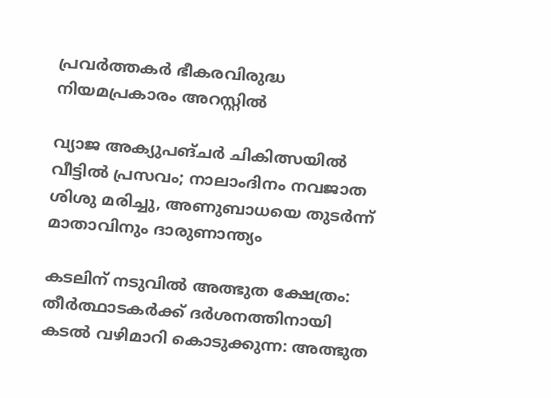പ്രവർത്തകർ ഭീകരവിരുദ്ധ നിയമപ്രകാരം അറസ്റ്റിൽ

വ്യാജ അക്യുപങ്ചർ ചികിത്സയിൽ വീട്ടിൽ പ്രസവം; നാലാംദിനം നവജാത ശിശു മരിച്ചു, അണുബാധയെ തുടർന്ന് മാതാവിനും ദാരുണാന്ത്യം

കടലിന് നടുവില്‍ അത്ഭുത ക്ഷേത്രം: തീര്‍ത്ഥാടകര്‍ക്ക് ദര്‍ശനത്തിനായി കടല്‍ വഴിമാറി കൊടുക്കുന്ന: അത്ഭുത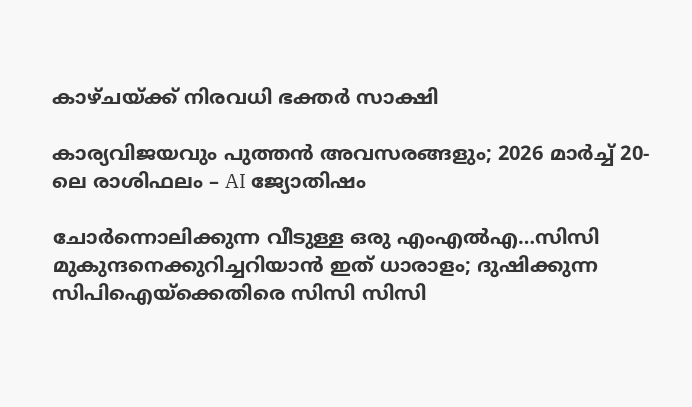കാഴ്ചയ്‌ക്ക് നിരവധി ഭക്തര്‍ സാക്ഷി

കാര്യവിജയവും പുത്തൻ അവസരങ്ങളും; 2026 മാർച്ച് 20-ലെ രാശിഫലം – AI ജ്യോതിഷം

ചോര്‍ന്നൊലിക്കുന്ന വീടുള്ള ഒരു എംഎല്‍എ…സിസി മുകുന്ദനെക്കുറിച്ചറിയാന്‍ ഇത് ധാരാളം; ദുഷിക്കുന്ന സിപിഐയ്‌ക്കെതിരെ സിസി സിസി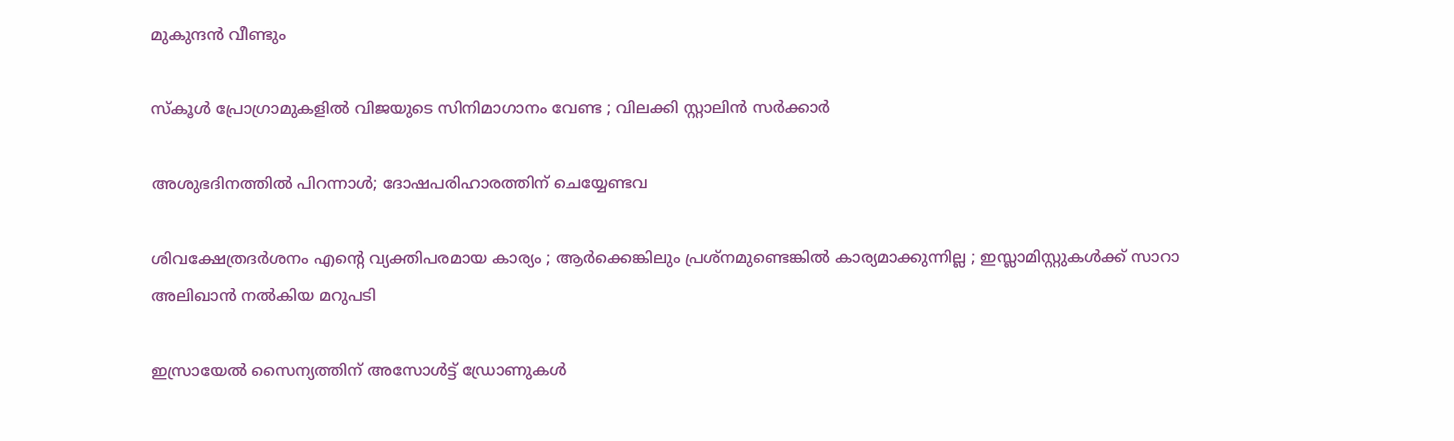മുകുന്ദന്‍ വീണ്ടും

സ്കൂൾ പ്രോഗ്രാമുകളിൽ വിജയുടെ സിനിമാഗാനം വേണ്ട ; വിലക്കി സ്റ്റാലിൻ സർക്കാർ

അശുഭദിനത്തിൽ പിറന്നാൾ; ദോഷപരിഹാരത്തിന് ചെയ്യേണ്ടവ

ശിവക്ഷേത്രദർശനം എന്റെ വ്യക്തിപരമായ കാര്യം ; ആർക്കെങ്കിലും പ്രശ്‌നമുണ്ടെങ്കിൽ കാര്യമാക്കുന്നില്ല ; ഇസ്ലാമിസ്റ്റുകൾക്ക് സാറാ അലിഖാൻ നൽകിയ മറുപടി

ഇസ്രായേൽ സൈന്യത്തിന് അസോൾട്ട് ഡ്രോണുകൾ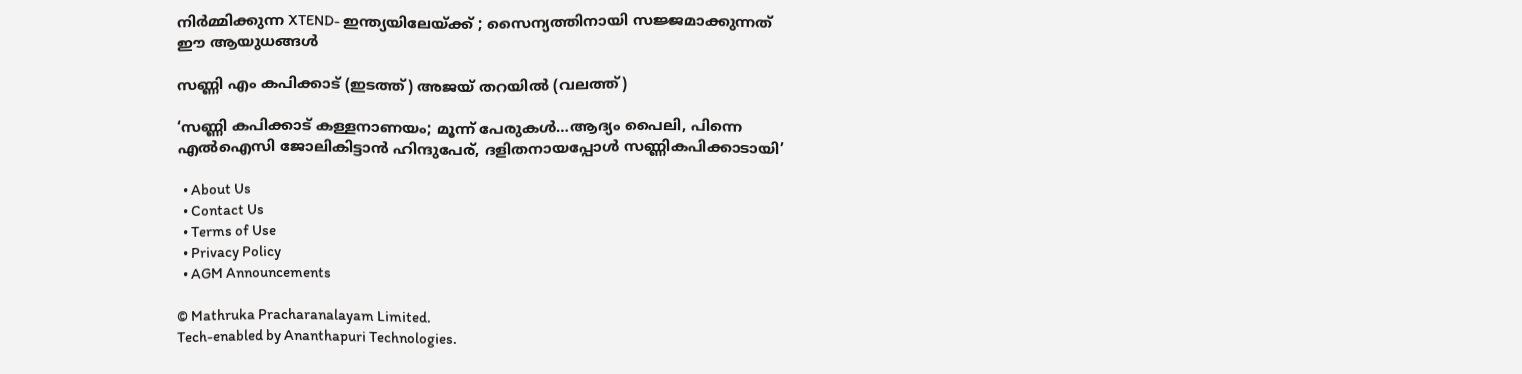നിർമ്മിക്കുന്ന XTEND- ഇന്ത്യയിലേയ്‌ക്ക് ; സൈന്യത്തിനായി സജ്ജമാക്കുന്നത് ഈ ആയുധങ്ങൾ

സണ്ണി എം കപിക്കാട് (ഇടത്ത്) അജയ് തറയില്‍ (വലത്ത്)

‘സണ്ണി കപിക്കാട് കള്ളനാണയം; മൂന്ന് പേരുകള്‍…ആദ്യം പൈലി, പിന്നെ എല്‍ഐസി ജോലികിട്ടാന്‍ ഹിന്ദുപേര്, ദളിതനായപ്പോള്‍ സണ്ണികപിക്കാടായി’

  • About Us
  • Contact Us
  • Terms of Use
  • Privacy Policy
  • AGM Announcements

© Mathruka Pracharanalayam Limited.
Tech-enabled by Ananthapuri Technologies.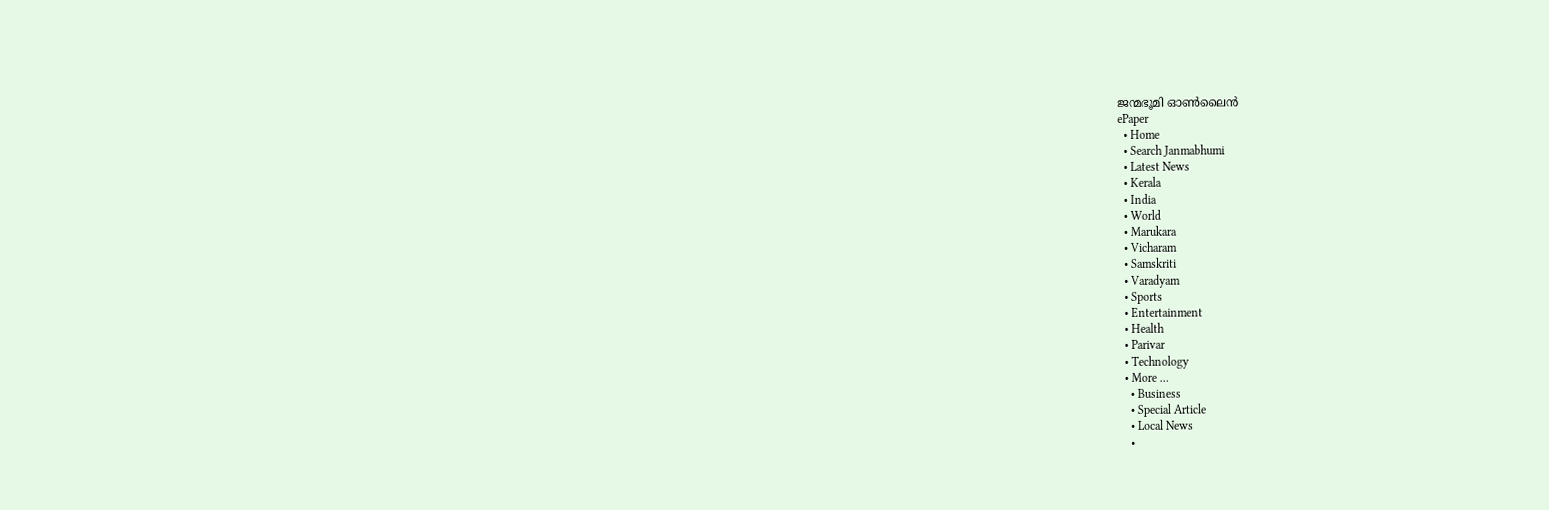ജന്മഭൂമി ഓണ്‍ലൈന്‍
ePaper
  • Home
  • Search Janmabhumi
  • Latest News
  • Kerala
  • India
  • World
  • Marukara
  • Vicharam
  • Samskriti
  • Varadyam
  • Sports
  • Entertainment
  • Health
  • Parivar
  • Technology
  • More …
    • Business
    • Special Article
    • Local News
    •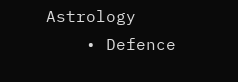Astrology
    • Defence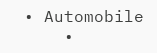• Automobile
    •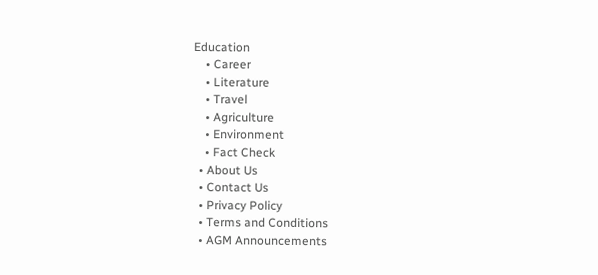Education
    • Career
    • Literature
    • Travel
    • Agriculture
    • Environment
    • Fact Check
  • About Us
  • Contact Us
  • Privacy Policy
  • Terms and Conditions
  • AGM Announcements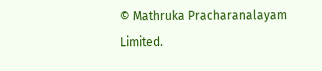© Mathruka Pracharanalayam Limited.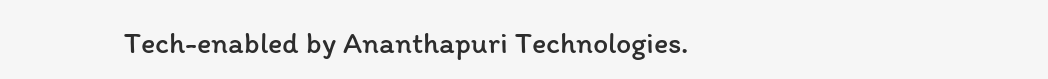Tech-enabled by Ananthapuri Technologies.